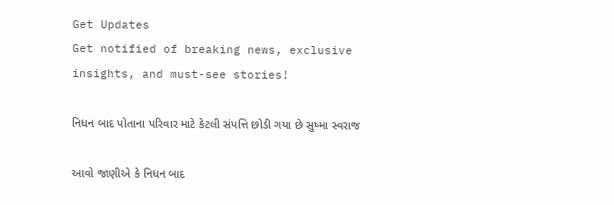Get Updates
Get notified of breaking news, exclusive insights, and must-see stories!

નિધન બાદ પોતાના પરિવાર માટે કેટલી સંપત્તિ છોડી ગયા છે સુષ્મા સ્વરાજ

આવો જાણીએ કે નિધન બાદ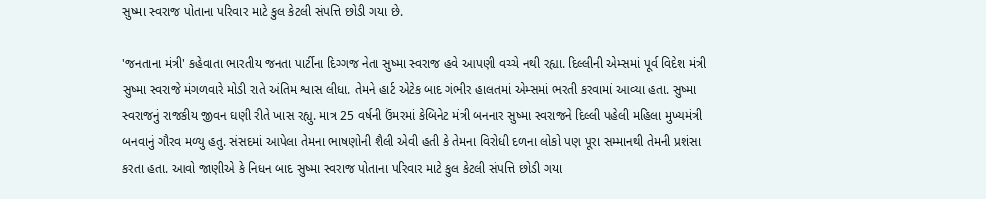સુષ્મા સ્વરાજ પોતાના પરિવાર માટે કુલ કેટલી સંપત્તિ છોડી ગયા છે.

'જનતાના મંત્રી' કહેવાતા ભારતીય જનતા પાર્ટીના દિગ્ગજ નેતા સુષ્મા સ્વરાજ હવે આપણી વચ્ચે નથી રહ્યા. દિલ્લીની એમ્સમાં પૂર્વ વિદેશ મંત્રી સુષ્મા સ્વરાજે મંગળવારે મોડી રાતે અંતિમ શ્વાસ લીધા. તેમને હાર્ટ એટેક બાદ ગંભીર હાલતમાં એમ્સમાં ભરતી કરવામાં આવ્યા હતા. સુષ્મા સ્વરાજનું રાજકીય જીવન ઘણી રીતે ખાસ રહ્યુ. માત્ર 25 વર્ષની ઉંમરમાં કેબિનેટ મંત્રી બનનાર સુષ્મા સ્વરાજને દિલ્લી પહેલી મહિલા મુખ્યમંત્રી બનવાનું ગૌરવ મળ્યુ હતુ. સંસદમાં આપેલા તેમના ભાષણોની શૈલી એવી હતી કે તેમના વિરોધી દળના લોકો પણ પૂરા સમ્માનથી તેમની પ્રશંસા કરતા હતા. આવો જાણીએ કે નિધન બાદ સુષ્મા સ્વરાજ પોતાના પરિવાર માટે કુલ કેટલી સંપત્તિ છોડી ગયા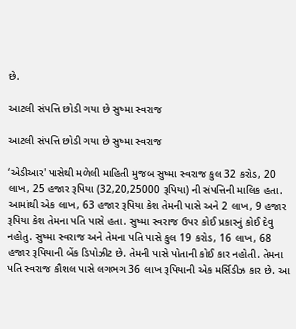છે.

આટલી સંપત્તિ છોડી ગયા છે સુષ્મા સ્વરાજ

આટલી સંપત્તિ છોડી ગયા છે સુષ્મા સ્વરાજ

‘એડીઆર' પાસેથી મળેલી માહિતી મુજબ સુષ્મા સ્વરાજ કુલ 32 કરોડ, 20 લાખ, 25 હજાર રૂપિયા (32,20,25000 રૂપિયા) ની સંપત્તિની માલિક હતા. આમાંથી એક લાખ, 63 હજાર રૂપિયા કેશ તેમની પાસે અને 2 લાખ, 9 હજાર રૂપિયા કેશ તેમના પતિ પાસે હતા. સુષ્મા સ્વરાજ ઉપર કોઈ પ્રકારનું કોઈ દેવુ નહોતુ. સુષ્મા સ્વરાજ અને તેમના પતિ પાસે કુલ 19 કરોડ, 16 લાખ, 68 હજાર રૂપિયાની બેંક ડિપોઝીટ છે. તેમની પાસે પોતાની કોઈ કાર નહોતી. તેમના પતિ સ્વરાજ કૌશલ પાસે લગભગ 36 લાખ રૂપિયાની એક મર્સિડીઝ કાર છે. આ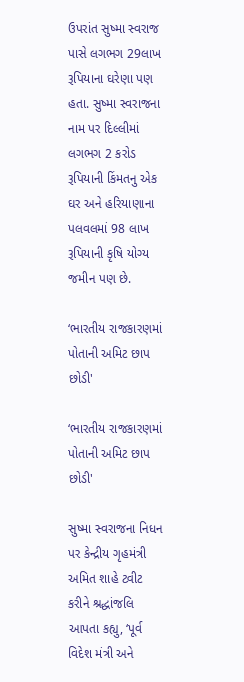ઉપરાંત સુષ્મા સ્વરાજ પાસે લગભગ 29લાખ રૂપિયાના ઘરેણા પણ હતા. સુષ્મા સ્વરાજના નામ પર દિલ્લીમાં લગભગ 2 કરોડ રૂપિયાની કિંમતનુ એક ઘર અને હરિયાણાના પલવલમાં 98 લાખ રૂપિયાની કૃષિ યોગ્ય જમીન પણ છે.

‘ભારતીય રાજકારણમાં પોતાની અમિટ છાપ છોડી'

‘ભારતીય રાજકારણમાં પોતાની અમિટ છાપ છોડી'

સુષ્મા સ્વરાજના નિધન પર કેન્દ્રીય ગૃહમંત્રી અમિત શાહે ટ્વીટ કરીને શ્રદ્ધાંજલિ આપતા કહ્યુ, ‘પૂર્વ વિદેશ મંત્રી અને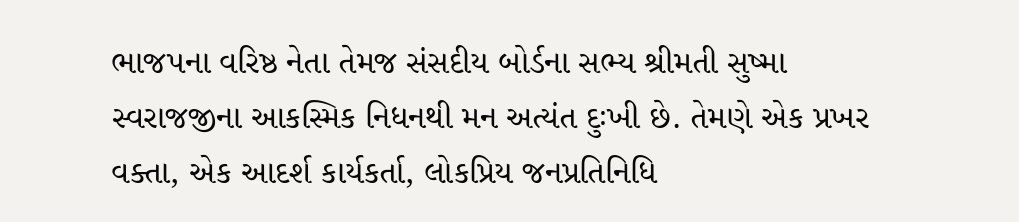ભાજપના વરિષ્ઠ નેતા તેમજ સંસદીય બોર્ડના સભ્ય શ્રીમતી સુષ્મા સ્વરાજજીના આકસ્મિક નિધનથી મન અત્યંત દુઃખી છે. તેમણે એક પ્રખર વક્તા, એક આદર્શ કાર્યકર્તા, લોકપ્રિય જનપ્રતિનિધિ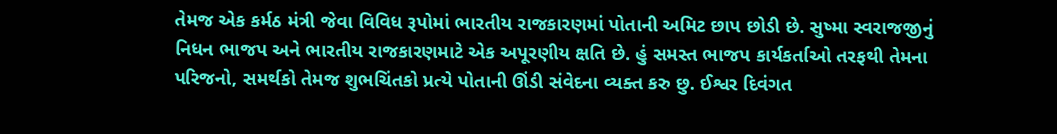તેમજ એક કર્મઠ મંત્રી જેવા વિવિધ રૂપોમાં ભારતીય રાજકારણમાં પોતાની અમિટ છાપ છોડી છે. સુષ્મા સ્વરાજજીનું નિધન ભાજપ અને ભારતીય રાજકારણમાટે એક અપૂરણીય ક્ષતિ છે. હું સમસ્ત ભાજપ કાર્યકર્તાઓ તરફથી તેમના પરિજનો, સમર્થકો તેમજ શુભચિંતકો પ્રત્યે પોતાની ઊંડી સંવેદના વ્યક્ત કરુ છુ. ઈશ્વર દિવંગત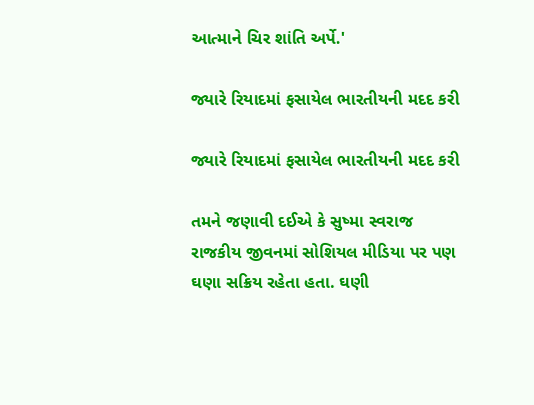આત્માને ચિર શાંતિ અર્પે.'

જ્યારે રિયાદમાં ફસાયેલ ભારતીયની મદદ કરી

જ્યારે રિયાદમાં ફસાયેલ ભારતીયની મદદ કરી

તમને જણાવી દઈએ કે સુષ્મા સ્વરાજ રાજકીય જીવનમાં સોશિયલ મીડિયા પર પણ ઘણા સક્રિય રહેતા હતા. ઘણી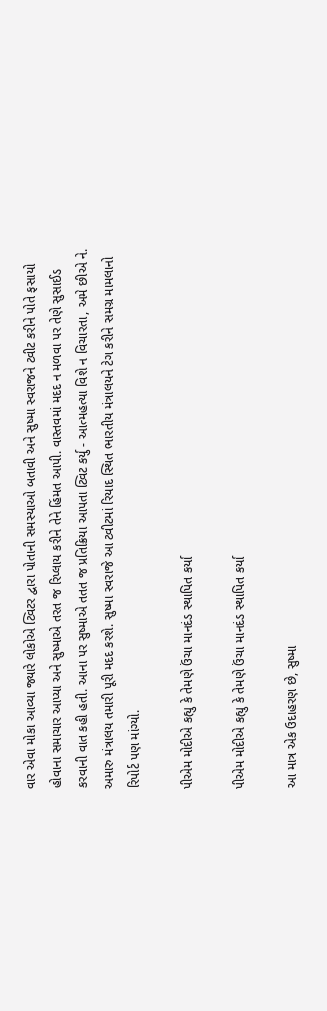વાર એવા મોકા આવ્યા જ્યારે લોકોએ ટ્વિટર દ્વારા પોતાની સમસ્યાઓ બતાવી અને સુષ્મા સ્વરાજને ટ્વીટ કરીને પોતે ફસાયો હોવાના સમાચાર આપ્યા અને સુષ્માએ તરત જ રિપ્લાય કરીને તેને હિંમત આપી. વાસ્તવમાં મદદ ન મળવા પર તેણે સુસાઈડ કરવાની વાત કહી હતી. આના પર સુષ્માએ તતત જ પ્રતિક્રિયા આપતા ટ્વિટ કર્યુ - આત્મહત્યા વિશે ન વિચારતા, અમે છીએ ને. અમારુ મંત્રાલય તમારી પૂરી મદદ કરશે. સુષ્મા સ્વરાજે આ ટ્વીટમાં રિયાદ સ્થિત ભારતીય મંત્રાલયને ટેગ કરીને સમગ્ર મામલાનો રિપોર્ટ પણ માંગ્યો.

પીએમ મોદીએ કહ્યુ કે તેમણે ઉંચા માનદંડ સ્થાપિત કર્યા

પીએમ મોદીએ કહ્યુ કે તેમણે ઉંચા માનદંડ સ્થાપિત કર્યા

આ માત્ર એક ઉદાહરણ છે, સુષ્મા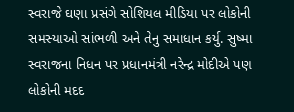સ્વરાજે ઘણા પ્રસંગે સોશિયલ મીડિયા પર લોકોની સમસ્યાઓ સાંભળી અને તેનુ સમાધાન કર્યુ. સુષ્મા સ્વરાજના નિધન પર પ્રધાનમંત્રી નરેન્દ્ર મોદીએ પણ લોકોની મદદ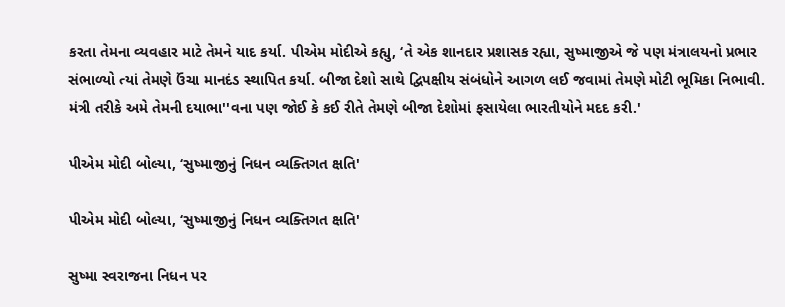કરતા તેમના વ્યવહાર માટે તેમને યાદ કર્યા. પીએમ મોદીએ કહ્યુ, ‘તે એક શાનદાર પ્રશાસક રહ્યા, સુષ્માજીએ જે પણ મંત્રાલયનો પ્રભાર સંભાળ્યો ત્યાં તેમણે ઉંચા માનદંડ સ્થાપિત કર્યા. બીજા દેશો સાથે દ્વિપક્ષીય સંબંધોને આગળ લઈ જવામાં તેમણે મોટી ભૂમિકા નિભાવી. મંત્રી તરીકે અમે તેમની દયાભા''વના પણ જોઈ કે કઈ રીતે તેમણે બીજા દેશોમાં ફસાયેલા ભારતીયોને મદદ કરી.'

પીએમ મોદી બોલ્યા, ‘સુષ્માજીનું નિધન વ્યક્તિગત ક્ષતિ'

પીએમ મોદી બોલ્યા, ‘સુષ્માજીનું નિધન વ્યક્તિગત ક્ષતિ'

સુષ્મા સ્વરાજના નિધન પર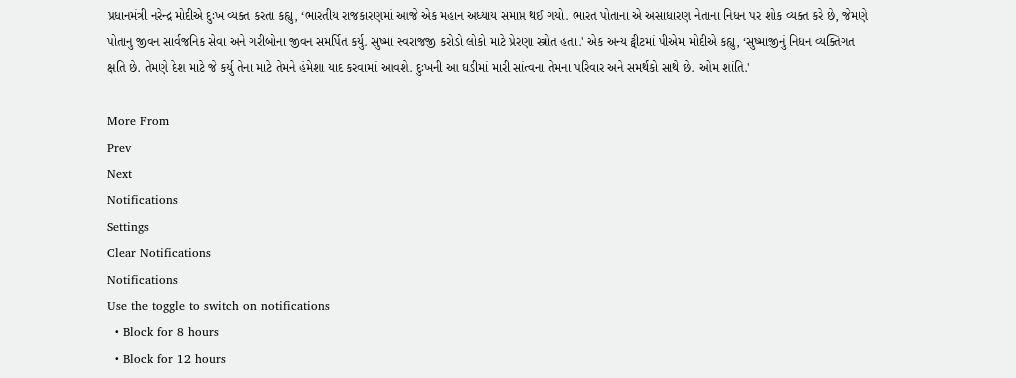પ્રધાનમંત્રી નરેન્દ્ર મોદીએ દુઃખ વ્યક્ત કરતા કહ્યુ, ‘ભારતીય રાજકારણમાં આજે એક મહાન અધ્યાય સમાપ્ત થઈ ગયો. ભારત પોતાના એ અસાધારણ નેતાના નિધન પર શોક વ્યક્ત કરે છે, જેમણે પોતાનુ જીવન સાર્વજનિક સેવા અને ગરીબોના જીવન સમર્પિત કર્યુ. સુષ્મા સ્વરાજજી કરોડો લોકો માટે પ્રેરણા સ્ત્રોત હતા.' એક અન્ય ટ્વીટમાં પીએમ મોદીએ કહ્યુ, ‘સુષ્માજીનું નિધન વ્યક્તિગત ક્ષતિ છે. તેમણે દેશ માટે જે કર્યુ તેના માટે તેમને હંમેશા યાદ કરવામાં આવશે. દુઃખની આ ઘડીમાં મારી સાંત્વના તેમના પરિવાર અને સમર્થકો સાથે છે. ઓમ શાંતિ.'

More From
Prev
Next
Notifications
Settings
Clear Notifications
Notifications
Use the toggle to switch on notifications
  • Block for 8 hours
  • Block for 12 hours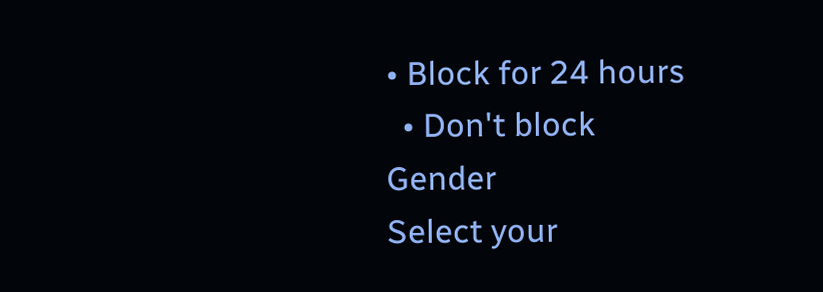• Block for 24 hours
  • Don't block
Gender
Select your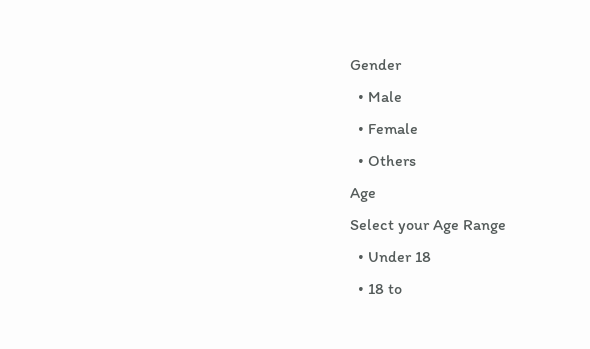Gender
  • Male
  • Female
  • Others
Age
Select your Age Range
  • Under 18
  • 18 to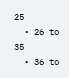25
  • 26 to 35
  • 36 to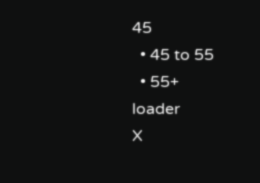45
  • 45 to 55
  • 55+
loader
X